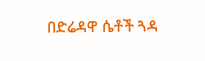በድሬዳዋ ሴቶች ጓዳ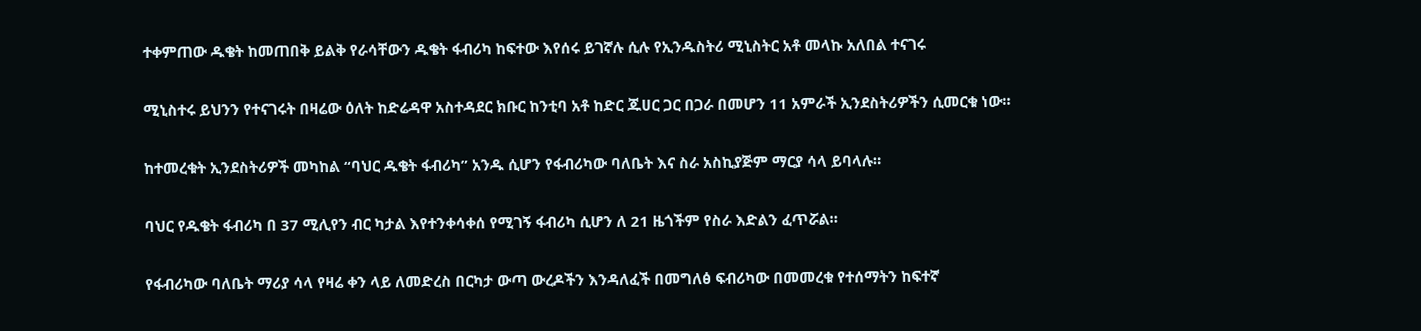ተቀምጠው ዱቄት ከመጠበቅ ይልቅ የራሳቸውን ዱቄት ፋብሪካ ከፍተው እየሰሩ ይገኛሉ ሲሉ የኢንዱስትሪ ሚኒስትር አቶ መላኩ አለበል ተናገሩ

ሚኒስተሩ ይህንን የተናገሩት በዛሬው ዕለት ከድሬዳዋ አስተዳደር ክቡር ከንቲባ አቶ ከድር ጁሀር ጋር በጋራ በመሆን 11 አምራች ኢንደስትሪዎችን ሲመርቁ ነው።

ከተመረቁት ኢንደስትሪዎች መካከል “ባህር ዱቄት ፋብሪካ” አንዱ ሲሆን የፋብሪካው ባለቤት እና ስራ አስኪያጅም ማርያ ሳላ ይባላሉ።

ባህር የዱቄት ፋብሪካ በ 37 ሚሊየን ብር ካታል እየተንቀሳቀሰ የሚገኝ ፋብሪካ ሲሆን ለ 21 ዜጎችም የስራ እድልን ፈጥሯል።

የፋብሪካው ባለቤት ማሪያ ሳላ የዛሬ ቀን ላይ ለመድረስ በርካታ ውጣ ውረዶችን እንዳለፈች በመግለፅ ፍብሪካው በመመረቁ የተሰማትን ከፍተኛ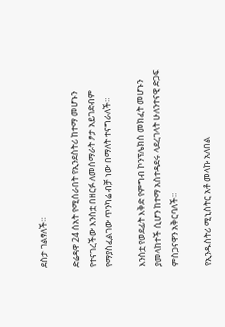ደስታ ገልፃለች።

ድሬዳዋ 24 ሰአት የሚሰራበት የኢንደስትሪ ከተማ መሆኑን የተናገረችው እንስቷ በዘርፉ ለመሰማራት ፆታ አይገድብም የማያስፈልገው ጥንካሬ ብቻ ነው በማለት ተናግራለች።

እንስቷ የወደፊት እቅድ የምግብ ኮንፕሌክስ መክፈት መሆኑን ያመላከተች ሲሆን ከተማ አስተዳደሩ ላደረገላት ሁለንተናዊ ድጋፍ ምስጋናዋን አቅርባለች።

የኢንዱስትሪ ሚኒስትር አቶ መላኩ አለበል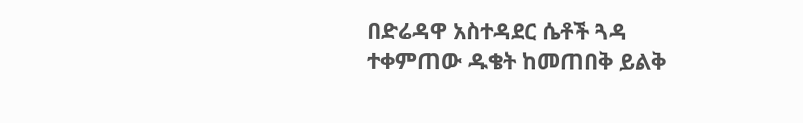በድሬዳዋ አስተዳደር ሴቶች ጓዳ ተቀምጠው ዱቄት ከመጠበቅ ይልቅ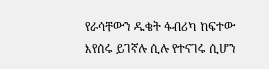የራሳቸውን ዱቄት ፋብሪካ ከፍተው እየሰሩ ይገኛሉ ሲሉ የተናገሩ ሲሆን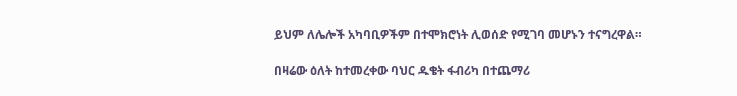ይህም ለሌሎች አካባቢዎችም በተሞክሮነት ሊወሰድ የሚገባ መሆኑን ተናግረዋል።

በዛሬው ዕለት ከተመረቀው ባህር ዱቄት ፋብሪካ በተጨማሪ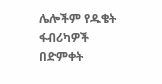ሌሎችም የዱቄት ፋብሪካዎች በድምቀት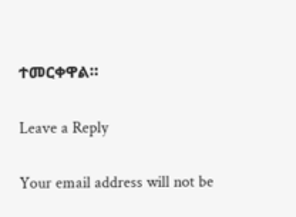ተመርቀዋል።

Leave a Reply

Your email address will not be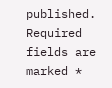published. Required fields are marked *